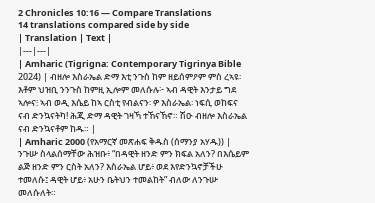2 Chronicles 10:16 — Compare Translations
14 translations compared side by side
| Translation | Text |
|---|---|
| Amharic (Tigrigna: Contemporary Tigrinya Bible 2024) | ብዘሎ እስራኤል ድማ እቲ ንጉስ ከም ዘይሰምዖም ምስ ረኣዩ፡ እቶም ህዝቢ ንንጉስ ከምዚ ኢሎም መለሱሉ፦ ኣብ ዳዊት እንታይ ግደ ኣሎና፧ ኣብ ወዲ እሴይ ከኣ ርስቲ የብልናን፡ ዎ እስራኤል፡ ነፍሲ ወከፍና ናብ ድንኳናትካ! ሕጂ ድማ ዳዊት ገዛኻ ተኸናኸኖ። ሽዑ ብዘሎ እስራኤል ናብ ድንኳናቶም ከዱ። |
| Amharic 2000 (የአማርኛ መጽሐፍ ቅዱስ (ሰማንያ አሃዱ)) | ንጉሡ ስላልሰማቸው ሕዝቡ፥ “በዳዊት ዘንድ ምን ክፍል አለን? በእሴይም ልጅ ዘንድ ምን ርስት አለን? እስራኤል ሆይ፥ ወደ እየድንኳኖቻችሁ ተመለሱ፤ ዳዊት ሆይ፥ አሁን ቤትህን ተመልከት” ብለው ለንጉሡ መለሱለት።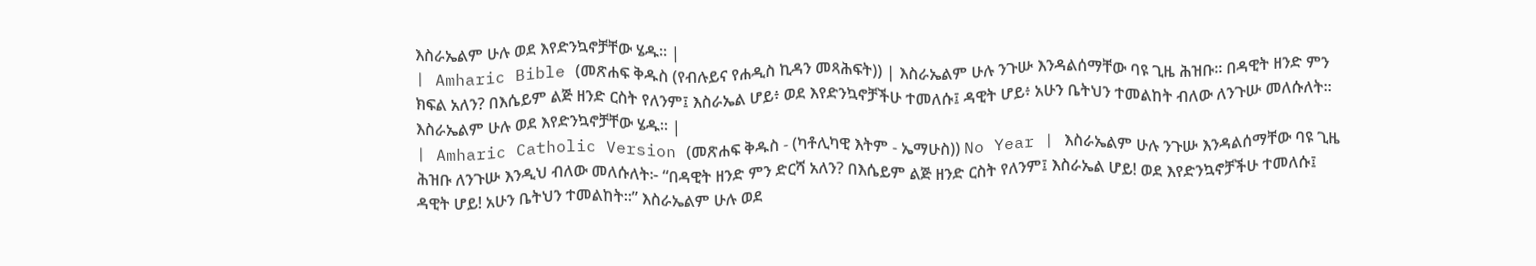እስራኤልም ሁሉ ወደ እየድንኳኖቻቸው ሄዱ። |
| Amharic Bible (መጽሐፍ ቅዱስ (የብሉይና የሐዲስ ኪዳን መጻሕፍት)) | እስራኤልም ሁሉ ንጉሡ እንዳልሰማቸው ባዩ ጊዜ ሕዝቡ። በዳዊት ዘንድ ምን ክፍል አለን? በእሴይም ልጅ ዘንድ ርስት የለንም፤ እስራኤል ሆይ፥ ወደ እየድንኳኖቻችሁ ተመለሱ፤ ዳዊት ሆይ፥ አሁን ቤትህን ተመልከት ብለው ለንጉሡ መለሱለት። እስራኤልም ሁሉ ወደ እየድንኳኖቻቸው ሄዱ። |
| Amharic Catholic Version (መጽሐፍ ቅዱስ - (ካቶሊካዊ እትም - ኤማሁስ)) No Year | እስራኤልም ሁሉ ንጉሡ እንዳልሰማቸው ባዩ ጊዜ ሕዝቡ ለንጉሡ እንዲህ ብለው መለሱለት፦ “በዳዊት ዘንድ ምን ድርሻ አለን? በእሴይም ልጅ ዘንድ ርስት የለንም፤ እስራኤል ሆይ! ወደ እየድንኳኖቻችሁ ተመለሱ፤ ዳዊት ሆይ! አሁን ቤትህን ተመልከት።” እስራኤልም ሁሉ ወደ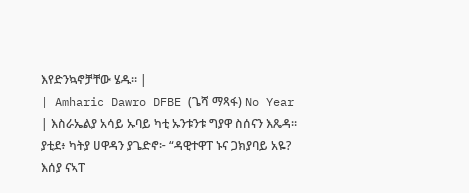እየድንኳኖቻቸው ሄዱ። |
| Amharic Dawro DFBE (ጌሻ ማጻፋ) No Year | እስራኤልያ አሳይ ኡባይ ካቲ ኡንቱንቱ ግያዋ ስሰናን እጼዳ። ያቲደ፥ ካትያ ሀዋዳን ያጌድኖ፦ “ዳዊተዋፐ ኑና ጋክያባይ አዬ? እሰያ ናኣፐ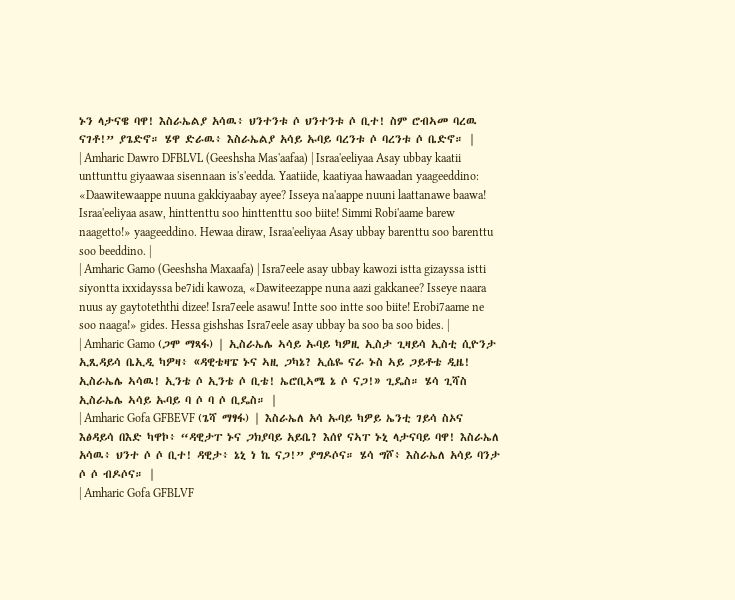ኑን ላታናዌ ባዋ! እስራኤልያ አሳዉ፥ ህንተንቱ ሶ ህንተንቱ ሶ ቢተ! ስም ሮብኣመ ባረዉ ናገቶ!” ያጌድኖ። ሄዋ ድራዉ፥ እስራኤልያ አሳይ ኡባይ ባረንቱ ሶ ባረንቱ ሶ ቤድኖ። |
| Amharic Dawro DFBLVL (Geeshsha Mas'aafaa) | Israa'eeliyaa Asay ubbay kaatii unttunttu giyaawaa sisennaan is's'eedda. Yaatiide, kaatiyaa hawaadan yaageeddino: «Daawitewaappe nuuna gakkiyaabay ayee? Isseya na'aappe nuuni laattanawe baawa! Israa'eeliyaa asaw, hinttenttu soo hinttenttu soo biite! Simmi Robi'aame barew naagetto!» yaageeddino. Hewaa diraw, Israa'eeliyaa Asay ubbay barenttu soo barenttu soo beeddino. |
| Amharic Gamo (Geeshsha Maxaafa) | Isra7eele asay ubbay kawozi istta gizayssa istti siyontta ixxidayssa be7idi kawoza, «Dawiteezappe nuna aazi gakkanee? Isseye naara nuus ay gaytoteththi dizee! Isra7eele asawu! Intte soo intte soo biite! Erobi7aame ne soo naaga!» gides. Hessa gishshas Isra7eele asay ubbay ba soo ba soo bides. |
| Amharic Gamo (ጋሞ ማጻፋ) | ኢስራኤሌ ኣሳይ ኡባይ ካዎዚ ኢስታ ጊዛይሳ ኢስቲ ሲዮንታ ኢጺዳይሳ ቤኢዲ ካዎዛ፥ «ዳዊቴዛፔ ኑና ኣዚ ጋካኔ? ኢሴዬ ናራ ኑስ ኣይ ጋይቶቴ ዲዜ! ኢስራኤሌ ኣሳዉ! ኢንቴ ሶ ኢንቴ ሶ ቢቴ! ኤሮቢኣሜ ኔ ሶ ናጋ!» ጊዴስ። ሄሳ ጊሻስ ኢስራኤሌ ኣሳይ ኡባይ ባ ሶ ባ ሶ ቢዴስ። |
| Amharic Gofa GFBEVF (ጌሻ ማፃፋ) | እስራኤለ አሳ ኡባይ ካዎይ ኤንቲ ገይሳ ስኦና እፅዳይሳ በእድ ካዋኮ፥ “ዳዊታፐ ኑና ጋክያባይ አይቤ? እሰየ ናኣፐ ኑኒ ላታናባይ ባዋ! እስራኤለ አሳዉ፥ ህንተ ሶ ሶ ቢተ! ዳዊታ፥ ኔኒ ነ ኬ ናጋ!” ያግዶሶና። ሄሳ ግሾ፥ እስራኤለ አሳይ ባንታ ሶ ሶ ብዶሶና። |
| Amharic Gofa GFBLVF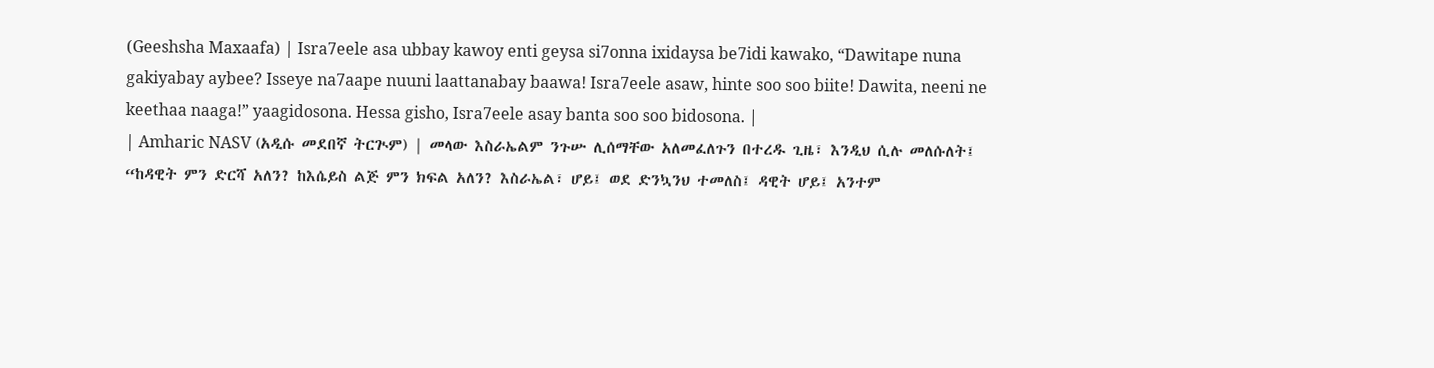(Geeshsha Maxaafa) | Isra7eele asa ubbay kawoy enti geysa si7onna ixidaysa be7idi kawako, “Dawitape nuna gakiyabay aybee? Isseye na7aape nuuni laattanabay baawa! Isra7eele asaw, hinte soo soo biite! Dawita, neeni ne keethaa naaga!” yaagidosona. Hessa gisho, Isra7eele asay banta soo soo bidosona. |
| Amharic NASV (አዲሱ መደበኛ ትርጒም) | መላው እስራኤልም ንጉሡ ሊሰማቸው አለመፈለጉን በተረዱ ጊዜ፣ እንዲህ ሲሉ መለሱለት፤ “ከዳዊት ምን ድርሻ አለን? ከእሴይስ ልጅ ምን ክፍል አለን? እስራኤል፣ ሆይ፤ ወደ ድንኳንህ ተመለስ፤ ዳዊት ሆይ፤ አንተም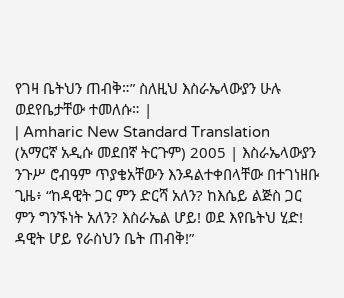የገዛ ቤትህን ጠብቅ።” ስለዚህ እስራኤላውያን ሁሉ ወደየቤታቸው ተመለሱ። |
| Amharic New Standard Translation (አማርኛ አዲሱ መደበኛ ትርጉም) 2005 | እስራኤላውያን ንጉሥ ሮብዓም ጥያቄአቸውን እንዳልተቀበላቸው በተገነዘቡ ጊዜ፥ “ከዳዊት ጋር ምን ድርሻ አለን? ከእሴይ ልጅስ ጋር ምን ግንኙነት አለን? እስራኤል ሆይ! ወደ እየቤትህ ሂድ! ዳዊት ሆይ የራስህን ቤት ጠብቅ!”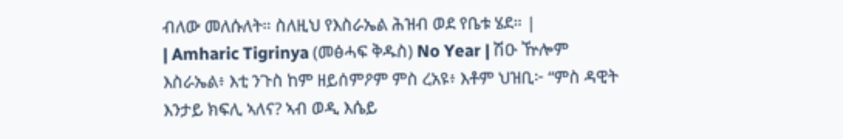ብለው መለሱለት። ስለዚህ የእስራኤል ሕዝብ ወደ የቤቱ ሄደ። |
| Amharic Tigrinya (መፅሓፍ ቅዱስ) No Year | ሽዑ ዅሎም እስራኤል፥ እቲ ንጉስ ከም ዘይሰምዖም ምስ ረአዩ፥ እቶም ህዝቢ፦ “ምስ ዳዊት እንታይ ክፍሊ ኣለና? ኣብ ወዲ እሴይ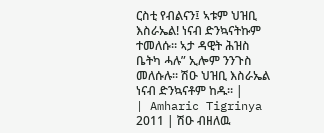ርስቲ የብልናን፤ ኣቱም ህዝቢ እስራኤል! ነናብ ድንኳናትኩም ተመለሱ። ኣታ ዳዊት ሕዝስ ቤትካ ሓሉ” ኢሎም ንንጉስ መለሱሉ። ሽዑ ህዝቢ እስራኤል ነናብ ድንኳናቶም ከዱ። |
| Amharic Tigrinya 2011 | ሽዑ ብዘለዉ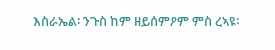እስራኤል፡ ንጉስ ከም ዘይሰምዖም ምስ ረኣዩ፡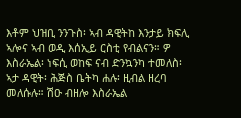እቶም ህዝቢ ንንጉስ፡ ኣብ ዳዊትከ እንታይ ክፍሊ ኣሎና ኣብ ወዲ እሰኢይ ርስቲ የብልናን። ዎ እስራኤል፡ ነፍሲ ወከፍ ናብ ድንኳንካ ተመለስ፡ ኣታ ዳዊት፡ ሕጅስ ቤትካ ሐሉ፡ ዚብል ዘረባ መለሱሉ። ሽዑ ብዘሎ እስራኤል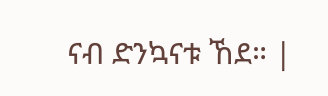ናብ ድንኳናቱ ኸደ። |